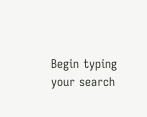Begin typing your search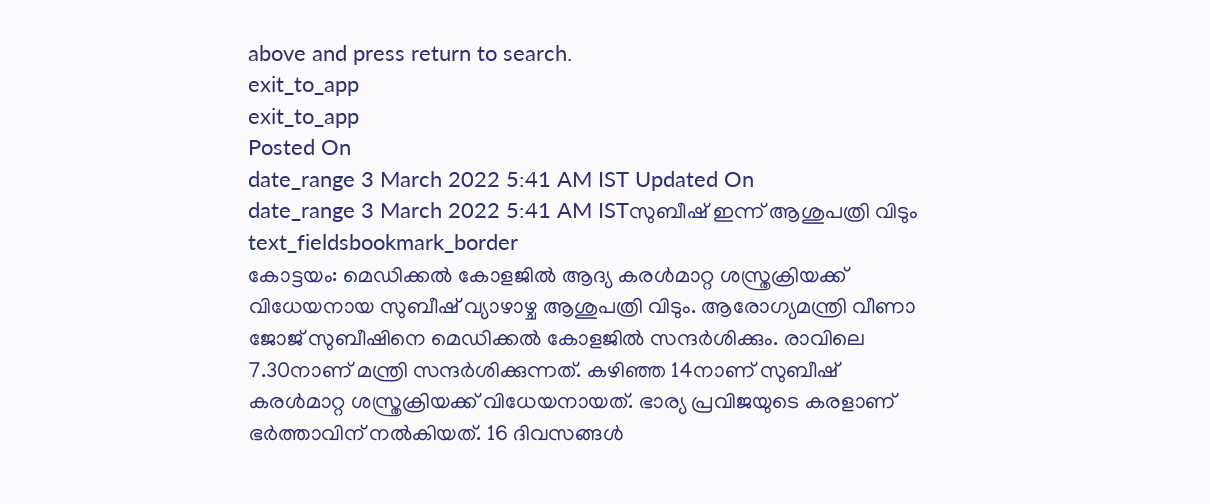above and press return to search.
exit_to_app
exit_to_app
Posted On
date_range 3 March 2022 5:41 AM IST Updated On
date_range 3 March 2022 5:41 AM ISTസുബീഷ് ഇന്ന് ആശുപത്രി വിടും
text_fieldsbookmark_border
കോട്ടയം: മെഡിക്കൽ കോളജിൽ ആദ്യ കരൾമാറ്റ ശസ്ത്രക്രിയക്ക് വിധേയനായ സുബീഷ് വ്യാഴാഴ്ച ആശുപത്രി വിടും. ആരോഗ്യമന്ത്രി വീണാ ജോജ് സുബീഷിനെ മെഡിക്കൽ കോളജിൽ സന്ദർശിക്കും. രാവിലെ 7.30നാണ് മന്ത്രി സന്ദർശിക്കുന്നത്. കഴിഞ്ഞ 14നാണ് സുബീഷ് കരൾമാറ്റ ശസ്ത്രക്രിയക്ക് വിധേയനായത്. ഭാര്യ പ്രവിജയുടെ കരളാണ് ഭർത്താവിന് നൽകിയത്. 16 ദിവസങ്ങൾ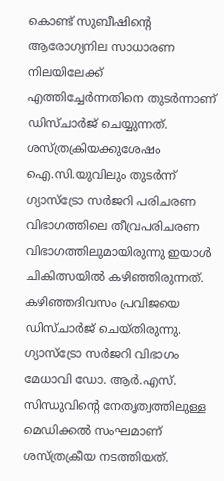കൊണ്ട് സുബീഷിന്റെ ആരോഗ്യനില സാധാരണ നിലയിലേക്ക് എത്തിച്ചേർന്നതിനെ തുടർന്നാണ് ഡിസ്ചാർജ് ചെയ്യുന്നത്. ശസ്ത്രക്രിയക്കുശേഷം ഐ.സി.യുവിലും തുടർന്ന് ഗ്യാസ്ട്രോ സർജറി പരിചരണ വിഭാഗത്തിലെ തീവ്രപരിചരണ വിഭാഗത്തിലുമായിരുന്നു ഇയാൾ ചികിത്സയിൽ കഴിഞ്ഞിരുന്നത്. കഴിഞ്ഞദിവസം പ്രവിജയെ ഡിസ്ചാർജ് ചെയ്തിരുന്നു. ഗ്യാസ്ട്രോ സർജറി വിഭാഗം മേധാവി ഡോ. ആർ.എസ്. സിന്ധുവിന്റെ നേതൃത്വത്തിലുള്ള മെഡിക്കൽ സംഘമാണ് ശസ്ത്രക്രീയ നടത്തിയത്.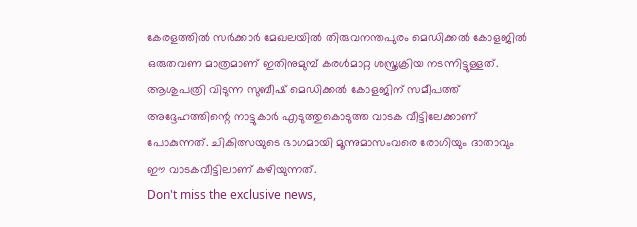കേരളത്തിൽ സർക്കാർ മേഖലയിൽ തിരുവനന്തപുരം മെഡിക്കൽ കോളജിൽ ഒരുതവണ മാത്രമാണ് ഇതിനുമുമ്പ് കരൾമാറ്റ ശസ്ത്രക്രിയ നടന്നിട്ടുള്ളത്. ആശുപത്രി വിടുന്ന സുബീഷ് മെഡിക്കൽ കോളജിന് സമീപത്ത് അദ്ദേഹത്തിന്റെ നാട്ടുകാർ എടുത്തുകൊടുത്ത വാടക വീട്ടിലേക്കാണ് പോകുന്നത്. ചികിത്സയുടെ ഭാഗമായി മൂന്നുമാസംവരെ രോഗിയും ദാതാവും ഈ വാടകവീട്ടിലാണ് കഴിയുന്നത്.
Don't miss the exclusive news,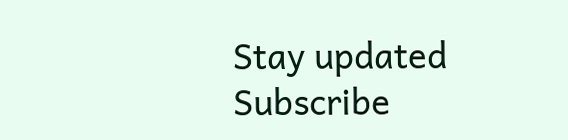Stay updated
Subscribe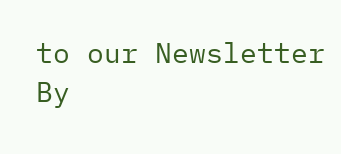to our Newsletter
By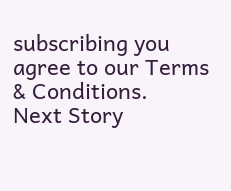subscribing you agree to our Terms & Conditions.
Next Story